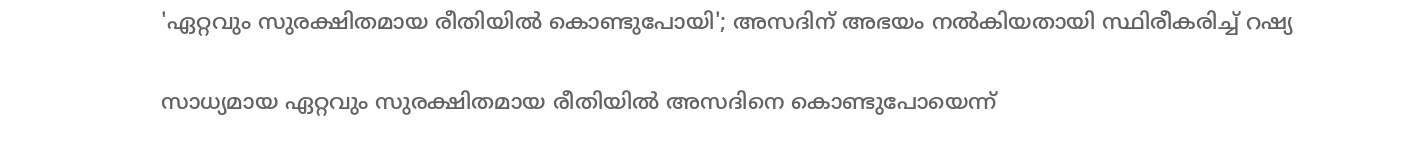'ഏറ്റവും സുരക്ഷിതമായ രീതിയിൽ കൊണ്ടുപോയി'; അസദിന് അഭയം നല്‍കിയതായി സ്ഥിരീകരിച്ച് റഷ്യ

സാധ്യമായ ഏറ്റവും സുരക്ഷിതമായ രീതിയില്‍ അസദിനെ കൊണ്ടുപോയെന്ന്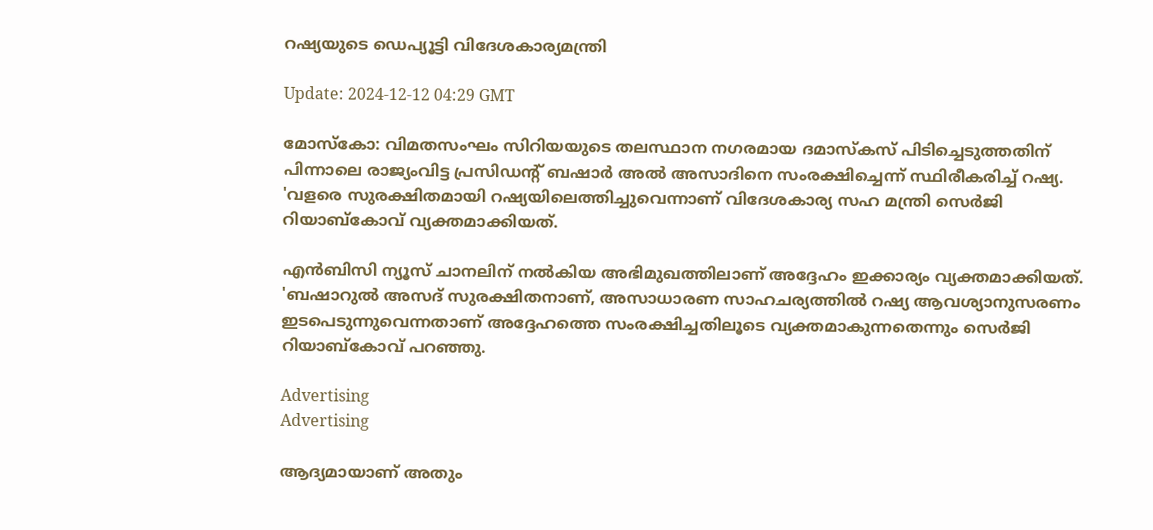റഷ്യയുടെ ഡെപ്യൂട്ടി വിദേശകാര്യമന്ത്രി

Update: 2024-12-12 04:29 GMT

മോസ്കോ: വിമതസംഘം സിറിയയുടെ തലസ്ഥാന നഗരമായ ദമാസ്‌കസ് പിടിച്ചെടുത്തതിന് പിന്നാലെ രാജ്യംവിട്ട പ്രസിഡന്റ് ബഷാർ അൽ അസാദിനെ സംരക്ഷിച്ചെന്ന് സ്ഥിരീകരിച്ച് റഷ്യ. 'വളരെ സുരക്ഷിതമായി റഷ്യയിലെത്തിച്ചുവെന്നാണ് വിദേശകാര്യ സഹ മന്ത്രി സെർജി റിയാബ്കോവ് വ്യക്തമാക്കിയത്.

എന്‍ബിസി ന്യൂസ് ചാനലിന് നല്‍കിയ അഭിമുഖത്തിലാണ് അദ്ദേഹം ഇക്കാര്യം വ്യക്തമാക്കിയത്. 'ബഷാറുല്‍ അസദ് സുരക്ഷിതനാണ്, അസാധാരണ സാഹചര്യത്തിൽ റഷ്യ ആവശ്യാനുസരണം ഇടപെടുന്നുവെന്നതാണ് അദ്ദേഹത്തെ സംരക്ഷിച്ചതിലൂടെ വ്യക്തമാകുന്നതെന്നും സെർജി റിയാബ്കോവ് പറഞ്ഞു.

Advertising
Advertising

ആദ്യമായാണ് അതും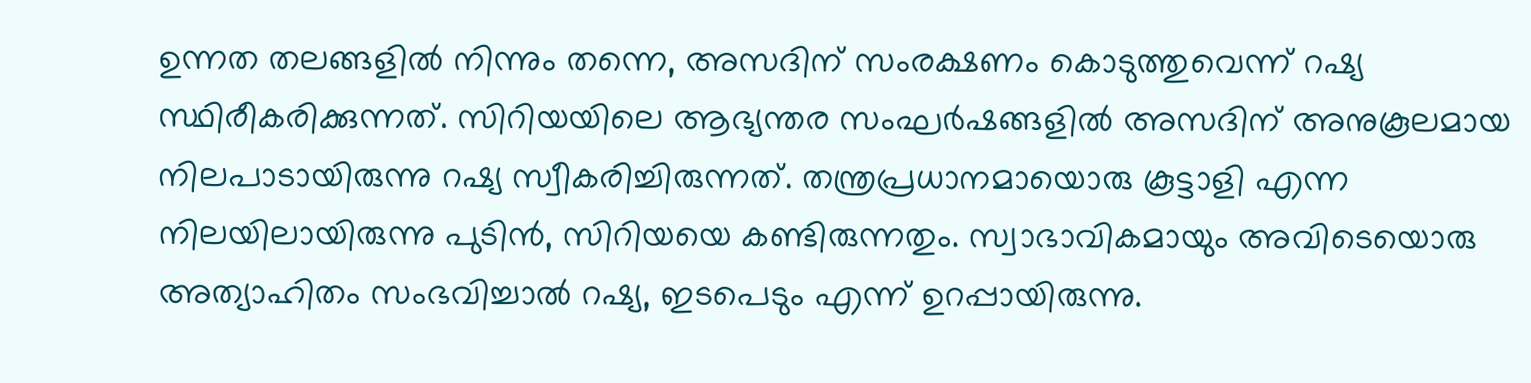ഉന്നത തലങ്ങളില്‍ നിന്നും തന്നെ, അസദിന് സംരക്ഷണം കൊടുത്തുവെന്ന് റഷ്യ സ്ഥിരീകരിക്കുന്നത്. സിറിയയിലെ ആഭ്യന്തര സംഘര്‍ഷങ്ങളില്‍ അസദിന് അനുകൂലമായ നിലപാടായിരുന്നു റഷ്യ സ്വീകരിച്ചിരുന്നത്. തന്ത്രപ്രധാനമായൊരു കൂട്ടാളി എന്ന നിലയിലായിരുന്നു പുടിന്‍, സിറിയയെ കണ്ടിരുന്നതും. സ്വാഭാവികമായും അവിടെയൊരു അത്യാഹിതം സംഭവിച്ചാല്‍ റഷ്യ, ഇടപെടും എന്ന് ഉറപ്പായിരുന്നു.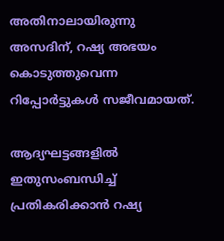അതിനാലായിരുന്നു അസദിന്, റഷ്യ അഭയം കൊടുത്തുവെന്ന റിപ്പോര്‍ട്ടുകള്‍ സജീവമായത്.

ആദ്യഘട്ടങ്ങളില്‍ ഇതുസംബന്ധിച്ച് പ്രതികരിക്കാന്‍ റഷ്യ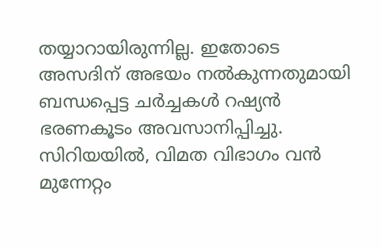തയ്യാറായിരുന്നില്ല. ഇതോടെ അസദിന് അഭയം നല്‍കുന്നതുമായി ബന്ധപ്പെട്ട ചര്‍ച്ചകള്‍ റഷ്യന്‍ ഭരണകൂടം അവസാനിപ്പിച്ചു. സിറിയയില്‍, വിമത വിഭാഗം വന്‍ മുന്നേറ്റം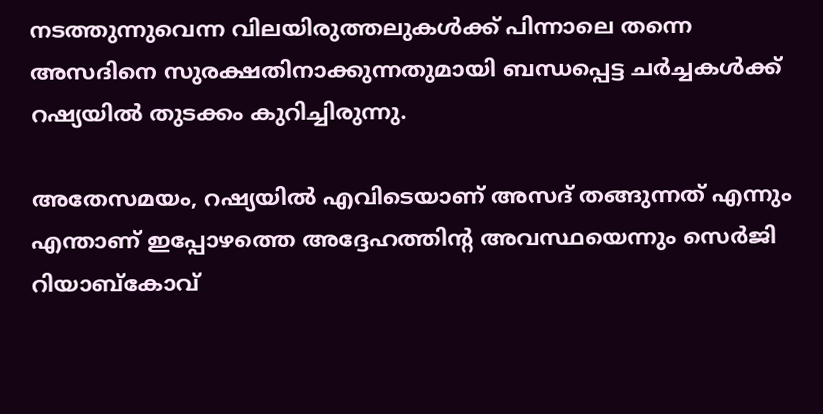നടത്തുന്നുവെന്ന വിലയിരുത്തലുകള്‍ക്ക് പിന്നാലെ തന്നെ അസദിനെ സുരക്ഷതിനാക്കുന്നതുമായി ബന്ധപ്പെട്ട ചര്‍ച്ചകള്‍ക്ക് റഷ്യയില്‍ തുടക്കം കുറിച്ചിരുന്നു.

അതേസമയം, റഷ്യയില്‍ എവിടെയാണ് അസദ് തങ്ങുന്നത് എന്നും എന്താണ് ഇപ്പോഴത്തെ അദ്ദേഹത്തിന്റ അവസ്ഥയെന്നും സെർജി റിയാബ്കോവ്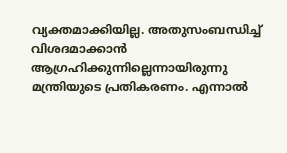വ്യക്തമാക്കിയില്ല. അതുസംബന്ധിച്ച് വിശദമാക്കാന്‍ ആഗ്രഹിക്കുന്നില്ലെന്നായിരുന്നു മന്ത്രിയുടെ പ്രതികരണം. എന്നാല്‍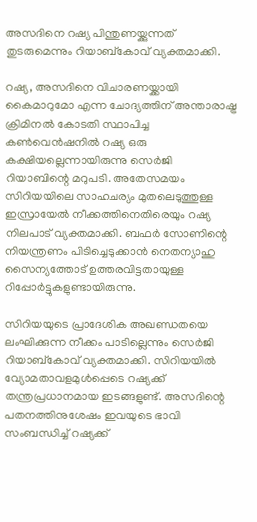അസദിനെ റഷ്യ പിന്തുണയ്ക്കുന്നത് തുടരുമെന്നും റിയാബ്കോവ് വ്യക്തമാക്കി.

റഷ്യ, അസദിനെ വിചാരണയ്ക്കായി കൈമാറുമോ എന്ന ചോദ്യത്തിന് അന്താരാഷ്ട്ര ക്രിമിനല്‍ കോടതി സ്ഥാപിച്ച കണ്‍വെന്‍ഷനില്‍ റഷ്യ ഒരു കക്ഷിയല്ലെന്നായിരുന്നു സെര്‍ജി റിയാബിന്റെ മറുപടി. അതേസമയം സിറിയയിലെ സാഹചര്യം മുതലെടുത്തുള്ള ഇസ്രായേൽ നീക്കത്തിനെതിരെയും റഷ്യ നിലപാട് വ്യക്തമാക്കി. ബഫർ സോണിന്റെ നിയന്ത്രണം പിടിച്ചെടുക്കാൻ നെതന്യാഹു സൈന്യത്തോട് ഉത്തരവിട്ടതായുള്ള റിപ്പോര്‍ട്ടുകളുണ്ടായിരുന്നു.

സിറിയയുടെ പ്രാദേശിക അഖണ്ഡതയെ ലംഘിക്കുന്ന നീക്കം പാടില്ലെന്നും സെർജി റിയാബ്കോവ് വ്യക്തമാക്കി. സിറിയയില്‍ വ്യോമതാവളമുള്‍പ്പെടെ റഷ്യക്ക് തന്ത്രപ്രധാനമായ ഇടങ്ങളുണ്ട്. അസദിന്റെ പതനത്തിനുശേഷം ഇവയുടെ ഭാവി സംബന്ധിച്ച് റഷ്യക്ക്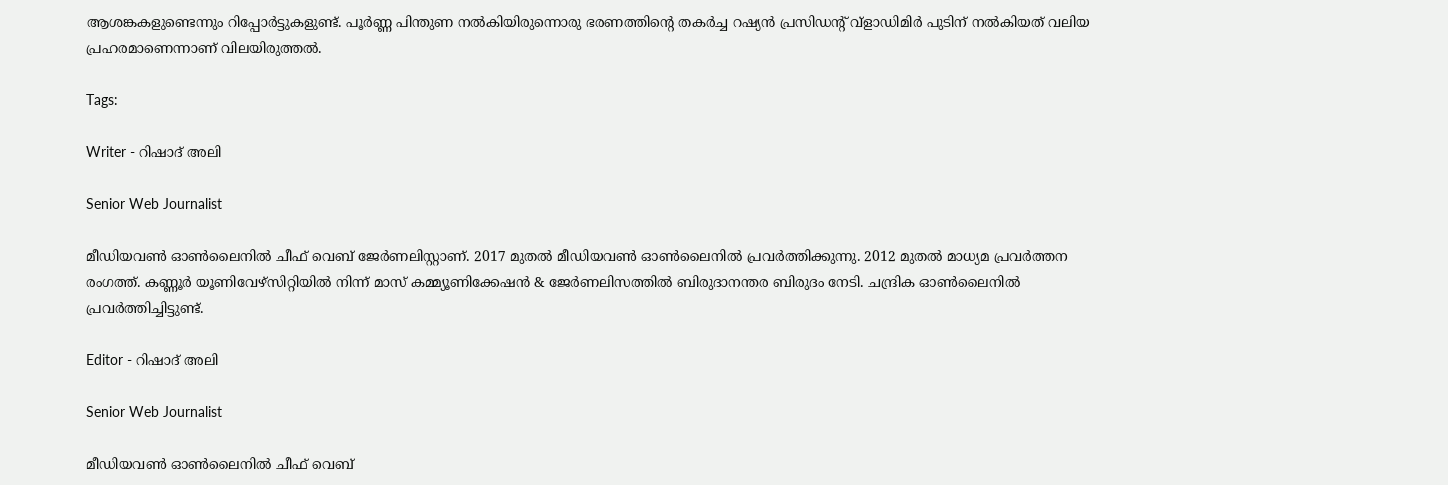ആശങ്കകളുണ്ടെന്നും റിപ്പോര്‍ട്ടുകളുണ്ട്. പൂർണ്ണ പിന്തുണ നൽകിയിരുന്നൊരു ഭരണത്തിൻ്റെ തകർച്ച റഷ്യൻ പ്രസിഡന്റ് വ്‌ളാഡിമിർ പുടിന് നല്‍കിയത് വലിയ പ്രഹരമാണെന്നാണ് വിലയിരുത്തല്‍.

Tags:

Writer - റിഷാദ് അലി

Senior Web Journalist

മീഡിയവൺ ഓൺലൈനിൽ ചീഫ് വെബ് ജേർണലിസ്റ്റാണ്. 2017 മുതൽ മീഡിയവൺ ഓൺലൈനിൽ പ്രവർത്തിക്കുന്നു. 2012 മുതൽ മാധ്യമ പ്രവർത്തന രംഗത്ത്. കണ്ണൂര്‍ യൂണിവേഴ്‌സിറ്റിയിൽ നിന്ന് മാസ് കമ്മ്യൂണിക്കേഷന്‍ & ജേര്‍ണലിസത്തില്‍ ബിരുദാനന്തര ബിരുദം നേടി. ചന്ദ്രിക ഓണ്‍ലൈനില്‍ പ്രവര്‍ത്തിച്ചിട്ടുണ്ട്.

Editor - റിഷാദ് അലി

Senior Web Journalist

മീഡിയവൺ ഓൺലൈനിൽ ചീഫ് വെബ്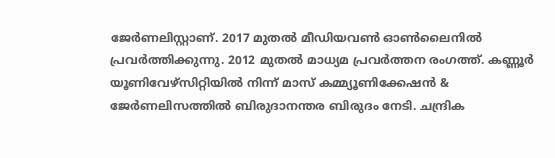ജേർണലിസ്റ്റാണ്. 2017 മുതൽ മീഡിയവൺ ഓൺലൈനിൽ പ്രവർത്തിക്കുന്നു. 2012 മുതൽ മാധ്യമ പ്രവർത്തന രംഗത്ത്. കണ്ണൂര്‍ യൂണിവേഴ്‌സിറ്റിയിൽ നിന്ന് മാസ് കമ്മ്യൂണിക്കേഷന്‍ & ജേര്‍ണലിസത്തില്‍ ബിരുദാനന്തര ബിരുദം നേടി. ചന്ദ്രിക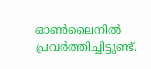ഓണ്‍ലൈനില്‍ പ്രവര്‍ത്തിച്ചിട്ടുണ്ട്.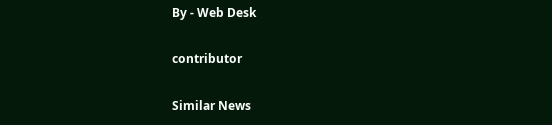By - Web Desk

contributor

Similar News